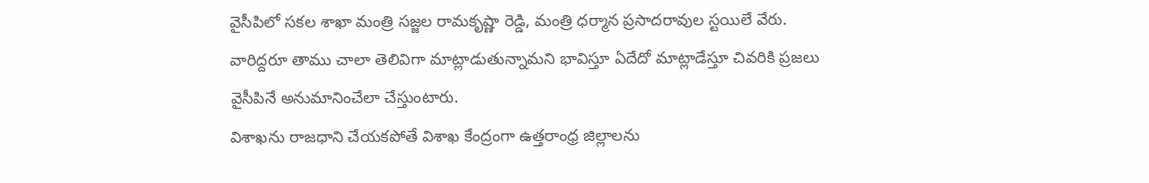వైసీపిలో సకల శాఖా మంత్రి సజ్జల రామకృష్ణా రెడ్డి, మంత్రి ధర్మాన ప్రసాదరావుల స్టయిలే వేరు. వారిద్దరూ తాము చాలా తెలివిగా మాట్లాడుతున్నామని భావిస్తూ ఏదేదో మాట్లాడేస్తూ చివరికి ప్రజలు వైసీపినే అనుమానించేలా చేస్తుంటారు.
విశాఖను రాజధాని చేయకపోతే విశాఖ కేంద్రంగా ఉత్తరాంధ్ర జిల్లాలను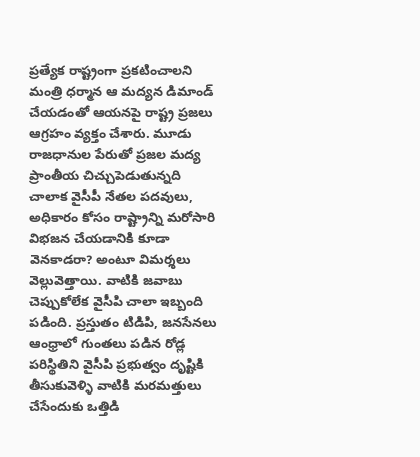ప్రత్యేక రాష్ట్రంగా ప్రకటించాలని మంత్రి ధర్మాన ఆ మద్యన డిమాండ్ చేయడంతో ఆయనపై రాష్ట్ర ప్రజలు ఆగ్రహం వ్యక్తం చేశారు. మూడు రాజధానుల పేరుతో ప్రజల మద్య ప్రాంతీయ చిచ్చుపెడుతున్నది చాలాక వైసీపీ నేతల పదవులు, అధికారం కోసం రాష్ట్రాన్ని మరోసారి విభజన చేయడానికి కూడా వెనకాడరా? అంటూ విమర్శలు వెల్లువెత్తాయి. వాటికి జవాబు చెప్పుకోలేక వైసీపి చాలా ఇబ్బంది పడింది. ప్రస్తుతం టిడిపి, జనసేనలు ఆంధ్రాలో గుంతలు పడిన రోడ్ల పరిస్థితిని వైసీపి ప్రభుత్వం దృష్టికి తీసుకువెళ్ళి వాటికి మరమత్తులు చేసేందుకు ఒత్తిడి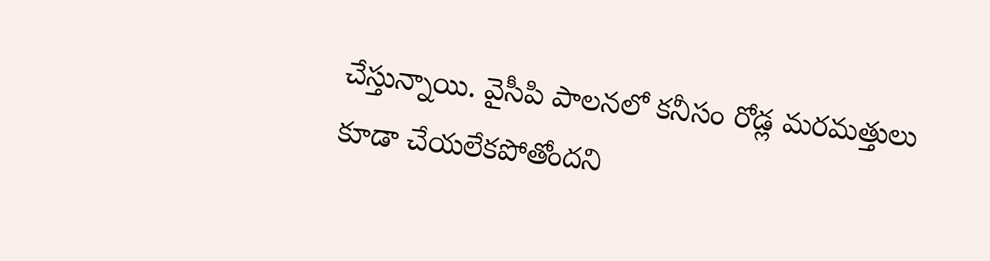చేస్తున్నాయి. వైసీపి పాలనలో కనీసం రోడ్ల మరమత్తులు కూడా చేయలేకపోతోందని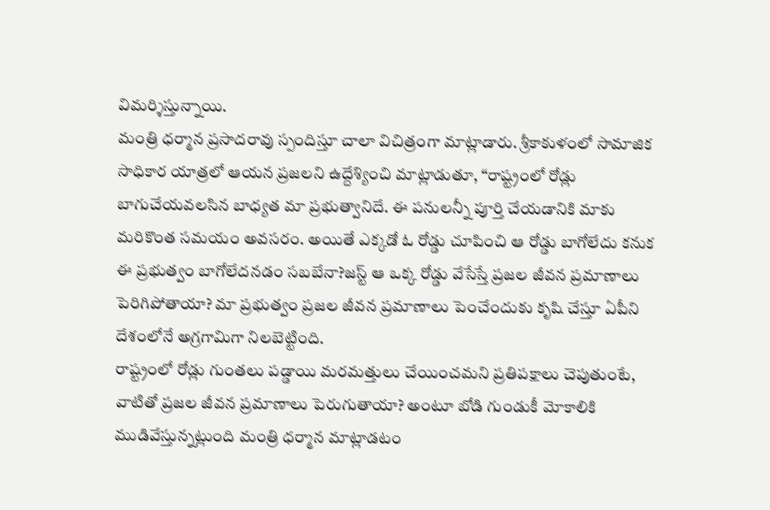విమర్శిస్తున్నాయి.
మంత్రి ధర్మాన ప్రసాదరావు స్పందిస్తూ చాలా విచిత్రంగా మాట్లాడారు. శ్రీకాకుళంలో సామాజిక సాధికార యాత్రలో ఆయన ప్రజలని ఉద్దేశ్యించి మాట్లాడుతూ, “రాష్ట్రంలో రోడ్లు బాగుచేయవలసిన బాధ్యత మా ప్రభుత్వానిదే. ఈ పనులన్నీ పూర్తి చేయడానికి మాకు మరికొంత సమయం అవసరం. అయితే ఎక్కడో ఓ రోడ్డు చూపించి ఆ రోడ్డు బాగోలేదు కనుక ఈ ప్రభుత్వం బాగోలేదనడం సబబేనా?జస్ట్ ఆ ఒక్క రోడ్డు వేసేస్తే ప్రజల జీవన ప్రమాణాలు పెరిగిపోతాయా? మా ప్రభుత్వం ప్రజల జీవన ప్రమాణాలు పెంచేందుకు కృషి చేస్తూ ఏపీని దేశంలోనే అగ్రగామిగా నిలబెట్టింది.
రాష్ట్రంలో రోడ్లు గుంతలు పడ్డాయి మరమత్తులు చేయించమని ప్రతిపక్షాలు చెపుతుంటే, వాటితో ప్రజల జీవన ప్రమాణాలు పెరుగుతాయా? అంటూ బోడి గుండుకీ మోకాలికి ముడివేస్తున్నట్లుంది మంత్రి ధర్మాన మాట్లాడటం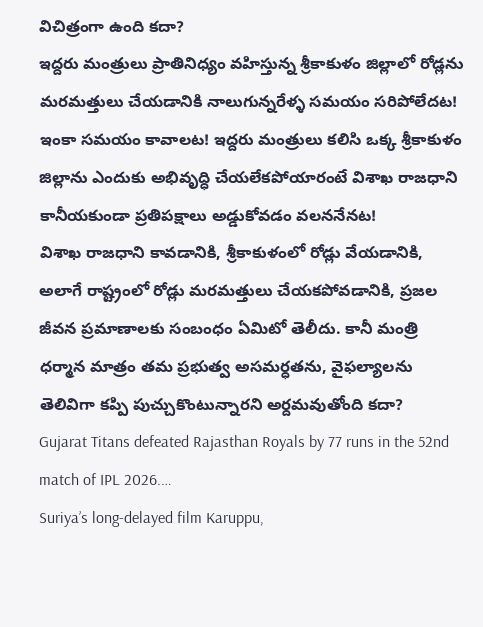విచిత్రంగా ఉంది కదా?
ఇద్దరు మంత్రులు ప్రాతినిధ్యం వహిస్తున్న శ్రీకాకుళం జిల్లాలో రోడ్లను మరమత్తులు చేయడానికి నాలుగున్నరేళ్ళ సమయం సరిపోలేదట! ఇంకా సమయం కావాలట! ఇద్దరు మంత్రులు కలిసి ఒక్క శ్రీకాకుళం జిల్లాను ఎందుకు అభివృద్ధి చేయలేకపోయారంటే విశాఖ రాజధాని కానీయకుండా ప్రతిపక్షాలు అడ్డుకోవడం వలననేనట!
విశాఖ రాజధాని కావడానికి, శ్రీకాకుళంలో రోడ్లు వేయడానికి, అలాగే రాష్ట్రంలో రోడ్లు మరమత్తులు చేయకపోవడానికి, ప్రజల జీవన ప్రమాణాలకు సంబంధం ఏమిటో తెలీదు. కానీ మంత్రి ధర్మాన మాత్రం తమ ప్రభుత్వ అసమర్ధతను, వైఫల్యాలను తెలివిగా కప్పి పుచ్చుకొంటున్నారని అర్దమవుతోంది కదా?
Gujarat Titans defeated Rajasthan Royals by 77 runs in the 52nd match of IPL 2026.…
Suriya’s long-delayed film Karuppu,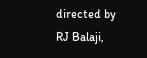directed by RJ Balaji,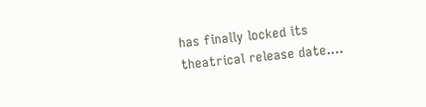has finally locked its theatrical release date.…